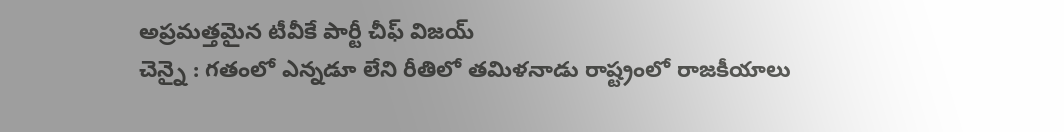అప్రమత్తమైన టీవీకే పార్టీ చీఫ్ విజయ్
చెన్నై : గతంలో ఎన్నడూ లేని రీతిలో తమిళనాడు రాష్ట్రంలో రాజకీయాలు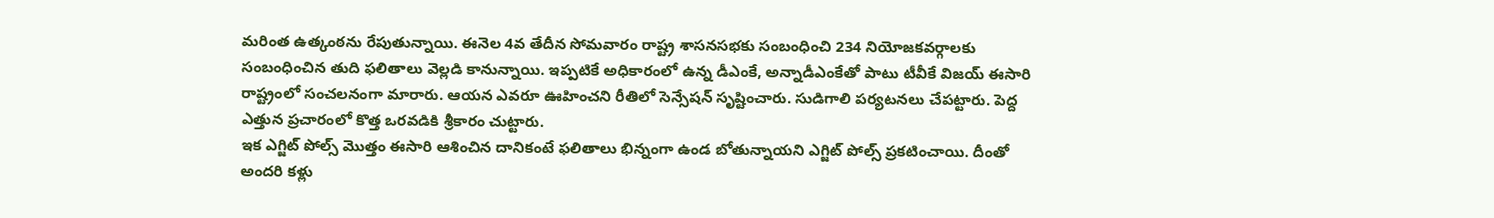మరింత ఉత్కంఠను రేపుతున్నాయి. ఈనెల 4వ తేదీన సోమవారం రాష్ట్ర శాసనసభకు సంబంధించి 234 నియోజకవర్గాలకు సంబంధించిన తుది ఫలితాలు వెల్లడి కానున్నాయి. ఇప్పటికే అధికారంలో ఉన్న డీఎంకే, అన్నాడీఎంకేతో పాటు టీవీకే విజయ్ ఈసారి రాష్ట్రంలో సంచలనంగా మారారు. ఆయన ఎవరూ ఊహించని రీతిలో సెన్సేషన్ సృష్టించారు. సుడిగాలి పర్యటనలు చేపట్టారు. పెద్ద ఎత్తున ప్రచారంలో కొత్త ఒరవడికి శ్రీకారం చుట్టారు.
ఇక ఎగ్జిట్ పోల్స్ మొత్తం ఈసారి ఆశించిన దానికంటే ఫలితాలు భిన్నంగా ఉండ బోతున్నాయని ఎగ్జిట్ పోల్స్ ప్రకటించాయి. దీంతో అందరి కళ్లు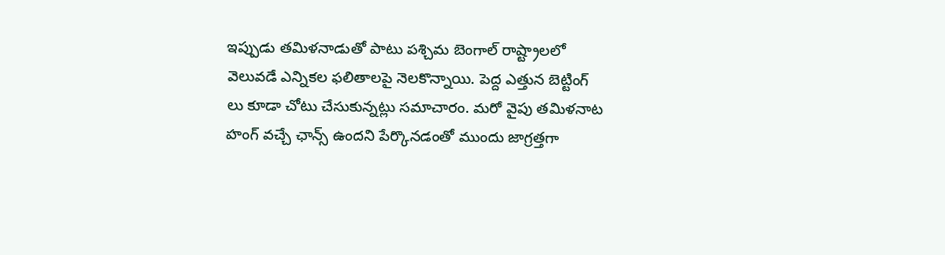ఇప్పుడు తమిళనాడుతో పాటు పశ్చిమ బెంగాల్ రాష్ట్రాలలో వెలువడే ఎన్నికల ఫలితాలపై నెలకొన్నాయి. పెద్ద ఎత్తున బెట్టింగ్ లు కూడా చోటు చేసుకున్నట్లు సమాచారం. మరో వైపు తమిళనాట హంగ్ వచ్చే ఛాన్స్ ఉందని పేర్కొనడంతో ముందు జాగ్రత్తగా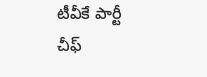టీవీకే పార్టీ చీఫ్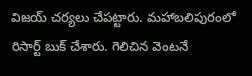విజయ్ చర్యలు చేపట్టారు. మహాబలిపురంలో రిసార్ట్ బుక్ చేశారు. గెలిచిన వెంటనే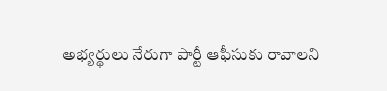అభ్యర్థులు నేరుగా పార్టీ ఆఫీసుకు రావాలని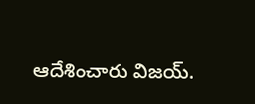ఆదేశించారు విజయ్.